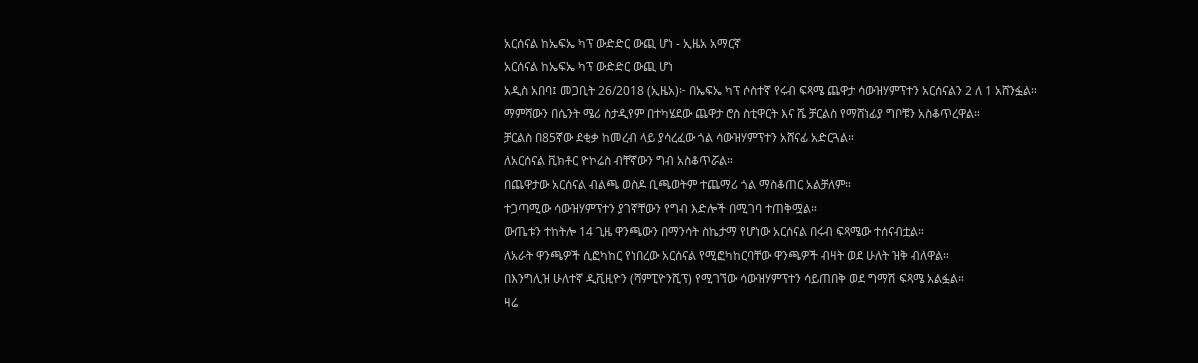አርሰናል ከኤፍኤ ካፕ ውድድር ውጪ ሆነ - ኢዜአ አማርኛ
አርሰናል ከኤፍኤ ካፕ ውድድር ውጪ ሆነ
አዲስ አበባ፤ መጋቢት 26/2018 (ኢዜአ)፦ በኤፍኤ ካፕ ሶስተኛ የሩብ ፍጻሜ ጨዋታ ሳውዝሃምፕተን አርሰናልን 2 ለ 1 አሸንፏል።
ማምሻውን በሴንት ሜሪ ስታዲየም በተካሄደው ጨዋታ ሮስ ስቲዋርት እና ሼ ቻርልስ የማሸነፊያ ግቦቹን አስቆጥረዋል።
ቻርልስ በ85ኛው ደቂቃ ከመረብ ላይ ያሳረፈው ጎል ሳውዝሃምፕተን አሸናፊ አድርጓል።
ለአርሰናል ቪክቶር ዮኮሬስ ብቸኛውን ግብ አስቆጥሯል።
በጨዋታው አርሰናል ብልጫ ወስዶ ቢጫወትም ተጨማሪ ጎል ማስቆጠር አልቻለም።
ተጋጣሚው ሳውዝሃምፕተን ያገኛቸውን የግብ እድሎች በሚገባ ተጠቅሟል።
ውጤቱን ተከትሎ 14 ጊዜ ዋንጫውን በማንሳት ስኬታማ የሆነው አርሰናል በሩብ ፍጻሜው ተሰናብቷል።
ለአራት ዋንጫዎች ሲፎካከር የነበረው አርሰናል የሚፎካከርባቸው ዋንጫዎች ብዛት ወደ ሁለት ዝቅ ብለዋል።
በእንግሊዝ ሁለተኛ ዲቪዚዮን (ሻምፒዮንሺፕ) የሚገኘው ሳውዝሃምፕተን ሳይጠበቅ ወደ ግማሽ ፍጻሜ አልፏል።
ዛሬ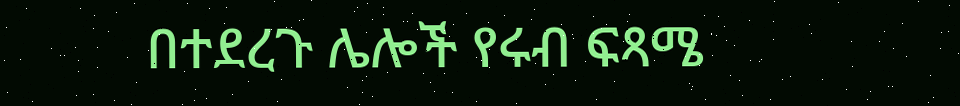በተደረጉ ሌሎች የሩብ ፍጻሜ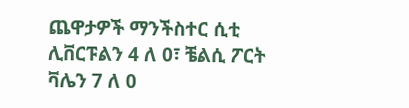ጨዋታዎች ማንችስተር ሲቲ ሊቨርፑልን 4 ለ 0፣ ቼልሲ ፖርት ቫሌን 7 ለ 0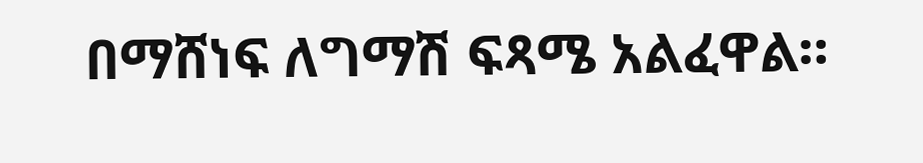በማሸነፍ ለግማሽ ፍጻሜ አልፈዋል።